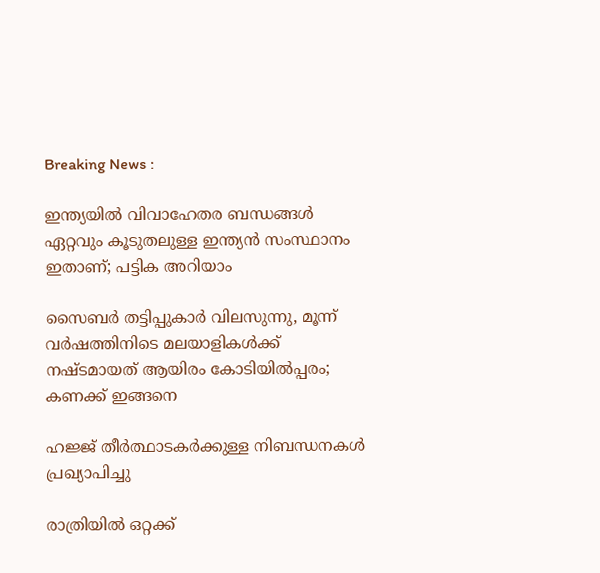Breaking News :

ഇന്ത്യയില്‍ വിവാഹേതര ബന്ധങ്ങള്‍ ഏറ്റവും കൂടുതലുള്ള ഇന്ത്യന്‍ സംസ്ഥാനം ഇതാണ്; പട്ടിക അറിയാം

സൈബര്‍ തട്ടിപ്പുകാര്‍ വിലസുന്നു, മൂന്ന് വര്‍ഷത്തിനിടെ മലയാളികള്‍ക്ക് നഷ്ടമായത് ആയിരം കോടിയില്‍പ്പരം; കണക്ക് ഇങ്ങനെ

ഹജ്ജ് തീർത്ഥാടകർക്കുള്ള നിബന്ധനകൾ പ്രഖ്യാപിച്ചു

രാത്രിയിൽ ഒറ്റക്ക്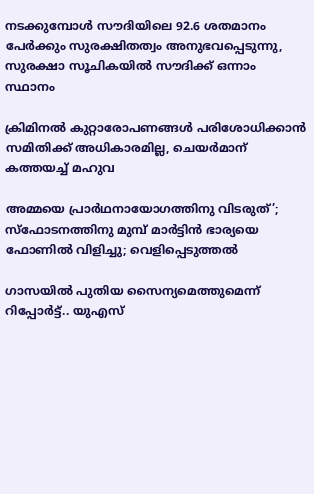നടക്കുമ്പോൾ സൗദിയിലെ 92.6 ശതമാനം പേർക്കും സുരക്ഷിതത്വം അനുഭവപ്പെടുന്നു, സുരക്ഷാ സൂചികയിൽ സൗദിക്ക് ഒന്നാം സ്ഥാനം

ക്രിമിനല്‍ കുറ്റാരോപണങ്ങള്‍ പരിശോധിക്കാന്‍ സമിതിക്ക്‌ അധികാരമില്ല, ചെയര്‍മാന്‌ കത്തയച്ച് മഹുവ

അമ്മയെ പ്രാര്‍ഥനായോഗത്തിനു വിടരുത്’; സ്‌ഫോടനത്തിനു മുമ്പ് മാര്‍ട്ടിന്‍ ഭാര്യയെ ഫോണില്‍ വിളിച്ചു; വെളിപ്പെടുത്തല്‍

ഗാസയില്‍ പുതിയ സൈന്യമെത്തുമെന്ന് റിപ്പോര്‍ട്ട്.. യുഎസ്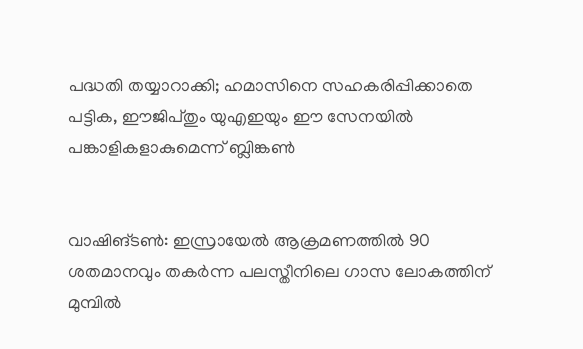പദ്ധതി തയ്യാറാക്കി; ഹമാസിനെ സഹകരിപ്പിക്കാതെ പട്ടിക, ഈജിപ്തും യുഎഇയും ഈ സേനയില്‍ പങ്കാളികളാകുമെന്ന് ബ്ലിങ്കണ്‍


വാഷിങ്ടണ്‍: ഇസ്രായേല്‍ ആക്രമണത്തില്‍ 90 ശതമാനവും തകര്‍ന്ന പലസ്തീനിലെ ഗാസ ലോകത്തിന് മുമ്പില്‍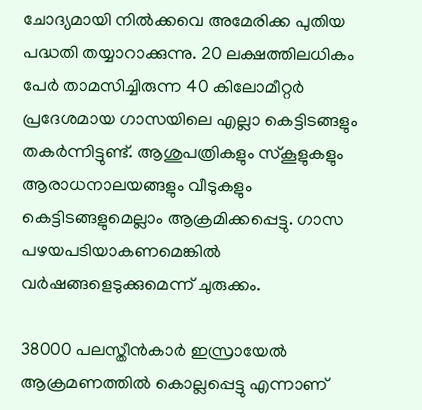ചോദ്യമായി നില്‍ക്കവെ അമേരിക്ക പുതിയ പദ്ധതി തയ്യാറാക്കുന്നു. 20 ലക്ഷത്തിലധികം പേര്‍ താമസിച്ചിരുന്ന 40 കിലോമീറ്റര്‍ പ്രദേശമായ ഗാസയിലെ എല്ലാ കെട്ടിടങ്ങളും തകര്‍ന്നിട്ടുണ്ട്. ആശുപത്രികളും സ്‌കൂളുകളും ആരാധനാലയങ്ങളും വീടുകളും കെട്ടിടങ്ങളുമെല്ലാം ആക്രമിക്കപ്പെട്ടു. ഗാസ പഴയപടിയാകണമെങ്കില്‍ വര്‍ഷങ്ങളെടുക്കുമെന്ന് ചുരുക്കം.

38000 പലസ്തീന്‍കാര്‍ ഇസ്രായേല്‍ ആക്രമണത്തില്‍ കൊല്ലപ്പെട്ടു എന്നാണ്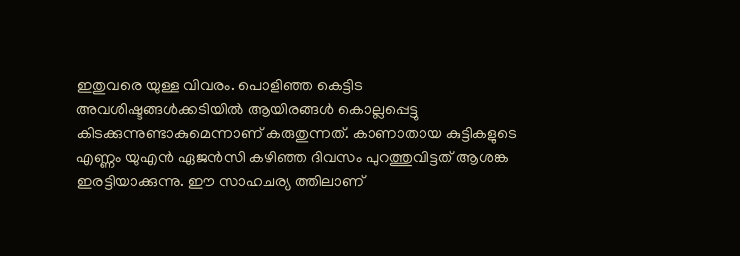ഇതുവരെ യുള്ള വിവരം. പൊളിഞ്ഞ കെട്ടിട അവശിഷ്ടങ്ങള്‍ക്കടിയില്‍ ആയിരങ്ങള്‍ കൊല്ലപ്പെട്ടു കിടക്കുന്നുണ്ടാകുമെന്നാണ് കരുതുന്നത്. കാണാതായ കുട്ടികളുടെ എണ്ണം യുഎന്‍ ഏജന്‍സി കഴിഞ്ഞ ദിവസം പുറത്തുവിട്ടത് ആശങ്ക ഇരട്ടിയാക്കുന്നു. ഈ സാഹചര്യ ത്തിലാണ്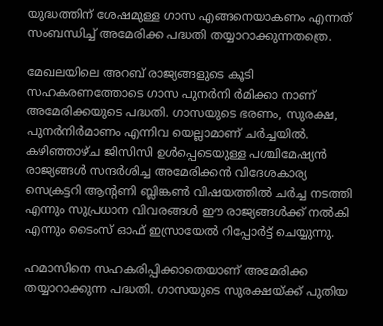യുദ്ധത്തിന് ശേഷമുള്ള ഗാസ എങ്ങനെയാകണം എന്നത് സംബന്ധിച്ച് അമേരിക്ക പദ്ധതി തയ്യാറാക്കുന്നതത്രെ.

മേഖലയിലെ അറബ് രാജ്യങ്ങളുടെ കൂടി സഹകരണത്തോടെ ഗാസ പുനര്‍നി ര്‍മിക്കാ നാണ് അമേരിക്കയുടെ പദ്ധതി. ഗാസയുടെ ഭരണം, സുരക്ഷ, പുനര്‍നിര്‍മാണം എന്നിവ യെല്ലാമാണ് ചര്‍ച്ചയില്‍. കഴിഞ്ഞാഴ്ച ജിസിസി ഉള്‍പ്പെടെയുള്ള പശ്ചിമേഷ്യന്‍ രാജ്യങ്ങള്‍ സന്ദര്‍ശിച്ച അമേരിക്കന്‍ വിദേശകാര്യ സെക്രട്ടറി ആന്റണി ബ്ലിങ്കണ്‍ വിഷയത്തില്‍ ചര്‍ച്ച നടത്തി എന്നും സുപ്രധാന വിവരങ്ങള്‍ ഈ രാജ്യങ്ങള്‍ക്ക് നല്‍കി എന്നും ടൈംസ് ഓഫ് ഇസ്രായേല്‍ റിപ്പോര്‍ട്ട് ചെയ്യുന്നു.

ഹമാസിനെ സഹകരിപ്പിക്കാതെയാണ് അമേരിക്ക തയ്യാറാക്കുന്ന പദ്ധതി. ഗാസയുടെ സുരക്ഷയ്ക്ക് പുതിയ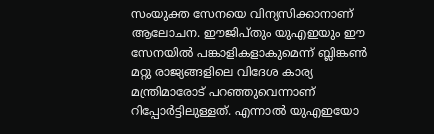സംയുക്ത സേനയെ വിന്യസിക്കാനാണ് ആലോചന. ഈജിപ്തും യുഎഇയും ഈ സേനയില്‍ പങ്കാളികളാകുമെന്ന് ബ്ലിങ്കണ്‍ മറ്റു രാജ്യങ്ങളിലെ വിദേശ കാര്യ മന്ത്രിമാരോട് പറഞ്ഞുവെന്നാണ് റിപ്പോര്‍ട്ടിലുള്ളത്. എന്നാല്‍ യുഎഇയോ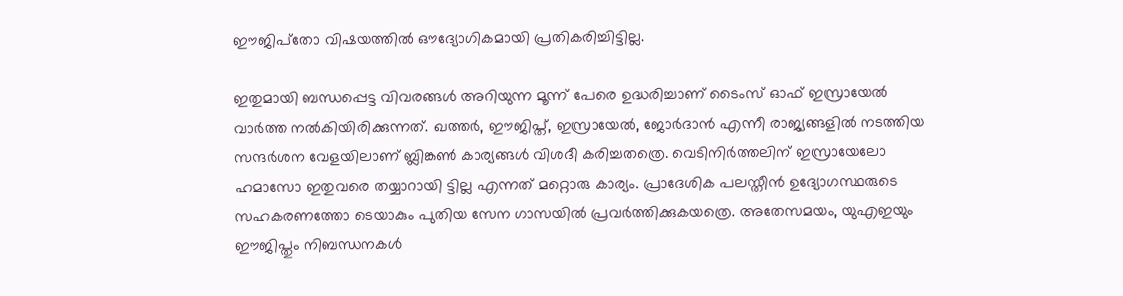ഈജിപ്‌തോ വിഷയത്തില്‍ ഔദ്യോഗികമായി പ്രതികരിച്ചിട്ടില്ല.

ഇതുമായി ബന്ധപ്പെട്ട വിവരങ്ങള്‍ അറിയുന്ന മൂന്ന് പേരെ ഉദ്ധരിച്ചാണ് ടൈംസ് ഓഫ് ഇസ്രായേല്‍ വാര്‍ത്ത നല്‍കിയിരിക്കുന്നത്. ഖത്തര്‍, ഈജിപ്ത്, ഇസ്രായേല്‍, ജോര്‍ദാന്‍ എന്നീ രാജ്യങ്ങളില്‍ നടത്തിയ സന്ദര്‍ശന വേളയിലാണ് ബ്ലിങ്കണ്‍ കാര്യങ്ങള്‍ വിശദീ കരിച്ചതത്രെ. വെടിനിര്‍ത്തലിന് ഇസ്രായേലോ ഹമാസോ ഇതുവരെ തയ്യാറായി ട്ടില്ല എന്നത് മറ്റൊരു കാര്യം. പ്രാദേശിക പലസ്തീന്‍ ഉദ്യോഗസ്ഥരുടെ സഹകരണത്തോ ടെയാകും പുതിയ സേന ഗാസയില്‍ പ്രവര്‍ത്തിക്കുകയത്രെ. അതേസമയം, യുഎഇയും ഈജിപ്തും നിബന്ധനകള്‍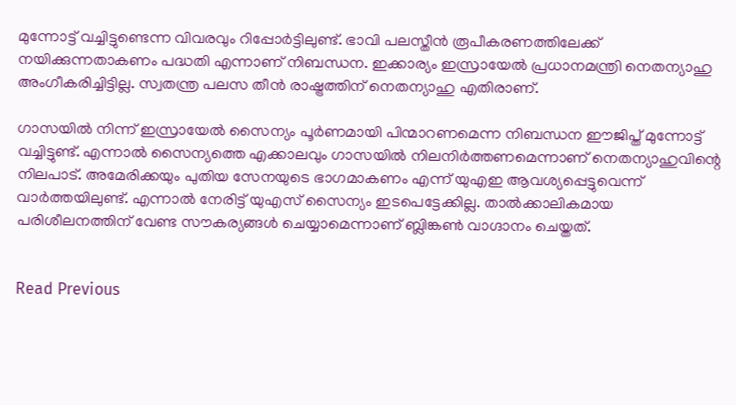മുന്നോട്ട് വച്ചിട്ടുണ്ടെന്ന വിവരവും റിപ്പോര്‍ട്ടിലുണ്ട്. ഭാവി പലസ്തീന്‍ രൂപീകരണത്തിലേക്ക് നയിക്കുന്നതാകണം പദ്ധതി എന്നാണ് നിബന്ധന. ഇക്കാര്യം ഇസ്രായേല്‍ പ്രധാനമന്ത്രി നെതന്യാഹു അംഗീകരിച്ചിട്ടില്ല. സ്വതന്ത്ര പലസ തീന്‍ രാഷ്ട്രത്തിന് നെതന്യാഹു എതിരാണ്.

ഗാസയില്‍ നിന്ന് ഇസ്രായേല്‍ സൈന്യം പൂര്‍ണമായി പിന്മാറണമെന്ന നിബന്ധന ഈജിപ്ത് മുന്നോട്ട് വച്ചിട്ടുണ്ട്. എന്നാല്‍ സൈന്യത്തെ എക്കാലവും ഗാസയില്‍ നിലനിര്‍ത്തണമെന്നാണ് നെതന്യാഹുവിന്റെ നിലപാട്. അമേരിക്കയും പുതിയ സേനയുടെ ഭാഗമാകണം എന്ന് യുഎഇ ആവശ്യപ്പെട്ടുവെന്ന് വാര്‍ത്തയിലുണ്ട്. എന്നാല്‍ നേരിട്ട് യുഎസ് സൈന്യം ഇടപെട്ടേക്കില്ല. താല്‍ക്കാലികമായ പരിശീലനത്തിന് വേണ്ട സൗകര്യങ്ങള്‍ ചെയ്യാമെന്നാണ് ബ്ലിങ്കണ്‍ വാഗ്ദാനം ചെയ്തത്.


Read Previous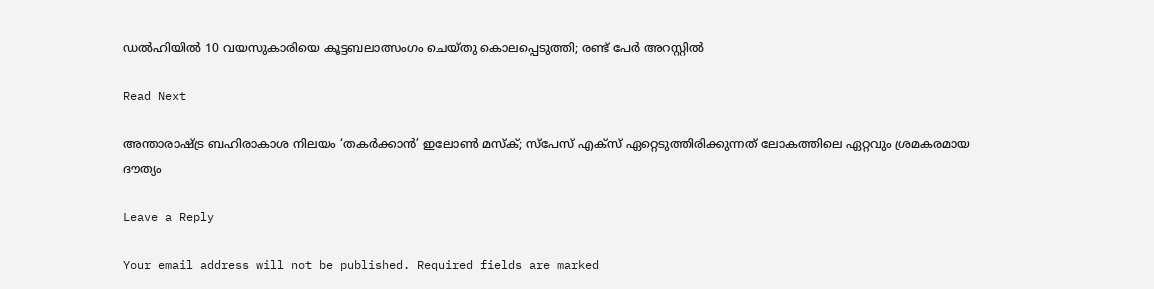ഡല്‍ഹിയില്‍ 10 വയസുകാരിയെ കൂട്ടബലാത്സംഗം ചെയ്തു കൊലപ്പെടുത്തി; രണ്ട് പേര്‍ അറസ്റ്റില്‍

Read Next

അന്താരാഷ്ട്ര ബഹിരാകാശ നിലയം ‘തകര്‍ക്കാന്‍’ ഇലോണ്‍ മസ്‌ക്; സ്‌പേസ് എക്‌സ് ഏറ്റെടുത്തിരിക്കുന്നത് ലോകത്തിലെ ഏറ്റവും ശ്രമകരമായ ദൗത്യം

Leave a Reply

Your email address will not be published. Required fields are marked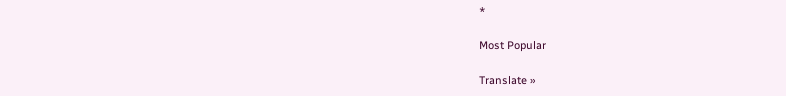*

Most Popular

Translate »